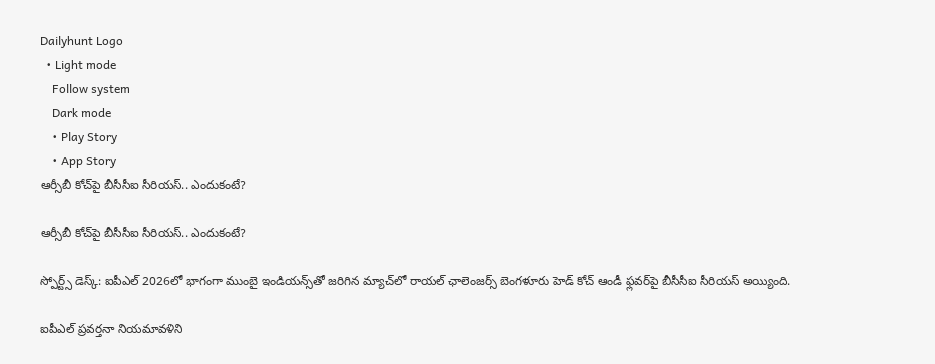Dailyhunt Logo
  • Light mode
    Follow system
    Dark mode
    • Play Story
    • App Story
ఆర్సీబీ కోచ్‌పై బీసీసీఐ సీరియస్.. ఎందుకంటే?

ఆర్సీబీ కోచ్‌పై బీసీసీఐ సీరియస్.. ఎందుకంటే?

స్పోర్ట్స్ డెస్క్: ఐపీఎల్ 2026లో భాగంగా ముంబై ఇండియన్స్‌తో జరిగిన మ్యాచ్‌లో రాయల్ ఛాలెంజర్స్ బెంగళూరు హెడ్ కోచ్ ఆండీ ఫ్లవర్‌పై బీసీసీఐ సీరియస్ అయ్యింది.

ఐపీఎల్ ప్రవర్తనా నియమావళిని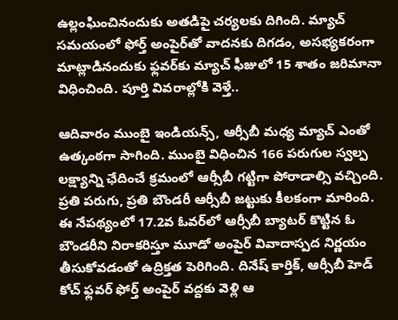ఉల్లంఘించినందుకు అతడిపై చర్యలకు దిగింది. మ్యాచ్ సమయంలో ఫోర్త్ అంపైర్‌తో వాదనకు దిగడం, అసభ్యకరంగా మాట్లాడినందుకు ఫ్లవర్‌కు మ్యాచ్ ఫీజులో 15 శాతం జరిమానా విధించింది. పూర్తి వివరాల్లోకి వెళ్తే..

ఆదివారం ముంబై ఇండియన్స్, ఆర్సీబీ మధ్య మ్యాచ్ ఎంతో ఉత్కంఠగా సాగింది. ముంబై విధించిన 166 పరుగుల స్వల్ప లక్ష్యాన్ని ఛేదించే క్రమంలో ఆర్సీబీ గట్టిగా పోరాడాల్సి వచ్చింది. ప్రతి పరుగు, ప్రతి బౌండరీ ఆర్సీబీ జట్టుకు కీలకంగా మారింది. ఈ నేపథ్యంలో 17.2వ ఓవర్‌లో ఆర్సీబీ బ్యాటర్ కొట్టిన ఓ బౌండరీని నిరాకరిస్తూ మూడో అంపైర్ వివాదాస్పద నిర్ణయం తీసుకోవడంతో ఉద్రిక్తత పెరిగింది. దినేష్ కార్తిక్, ఆర్సీబీ హెడ్ కోచ్ ఫ్లవర్ ఫోర్త్ అంపైర్ వద్దకు వెళ్లి ఆ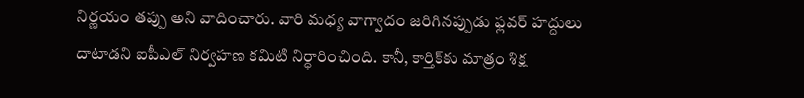నిర్ణయం తప్పు అని వాదించారు. వారి మధ్య వాగ్వాదం జరిగినప్పుడు ఫ్లవర్ హద్దులు దాటాడని ఐపీఎల్ నిర్వహణ కమిటి నిర్ధారించింది. కానీ, కార్తిక్‌కు మాత్రం శిక్ష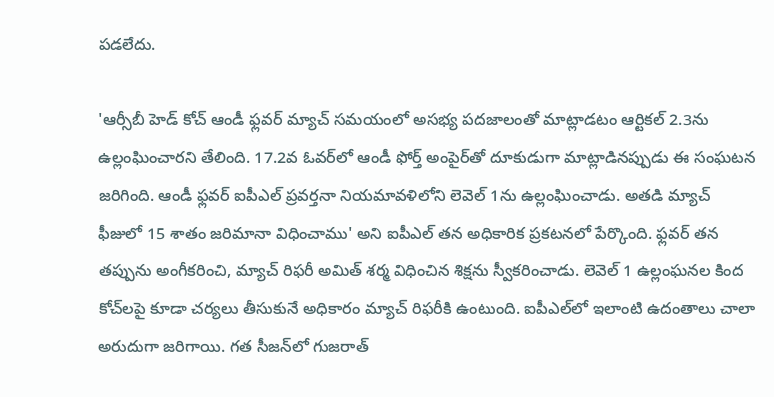పడలేదు.

'ఆర్సీబీ హెడ్ కోచ్ ఆండీ ఫ్లవర్ మ్యాచ్ సమయంలో అసభ్య పదజాలంతో మాట్లాడటం ఆర్టికల్ 2.3ను ఉల్లంఘించారని తేలింది. 17.2వ ఓవర్‌లో ఆండీ ఫోర్త్ అంపైర్‌తో దూకుడుగా మాట్లాడినప్పుడు ఈ సంఘటన జరిగింది. ఆండీ ఫ్లవర్‌ ఐపీఎల్ ప్రవర్తనా నియమావళిలోని లెవెల్ 1ను ఉల్లంఘించాడు. అతడి మ్యాచ్ ఫీజులో 15 శాతం జరిమానా విధించాము' అని ఐపీఎల్ తన అధికారిక ప్రకటనలో పేర్కొంది. ఫ్లవర్ తన తప్పును అంగీకరించి, మ్యాచ్ రిఫరీ అమిత్ శర్మ విధించిన శిక్షను స్వీకరించాడు. లెవెల్ 1 ఉల్లంఘనల కింద కోచ్‌లపై కూడా చర్యలు తీసుకునే అధికారం మ్యాచ్ రిఫరీకి ఉంటుంది. ఐపీఎల్‌లో ఇలాంటి ఉదంతాలు చాలా అరుదుగా జరిగాయి. గత సీజన్‌లో గుజరాత్‌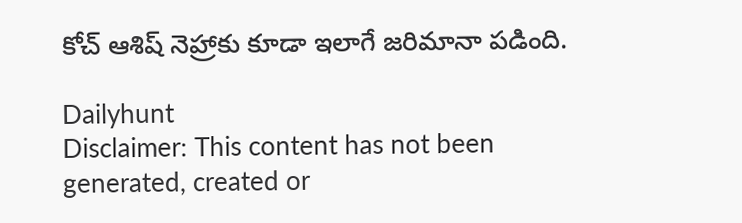కోచ్‌ ఆశిష్ నెహ్రాకు కూడా ఇలాగే జరిమానా పడింది.

Dailyhunt
Disclaimer: This content has not been generated, created or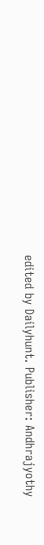edited by Dailyhunt. Publisher: Andhrajyothy